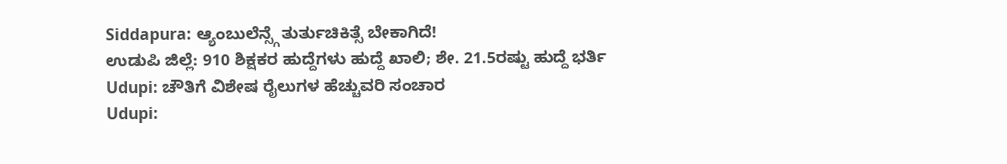Siddapura: ಆ್ಯಂಬುಲೆನ್ಸ್ಗೆ ತುರ್ತುಚಿಕಿತ್ಸೆ ಬೇಕಾಗಿದೆ!
ಉಡುಪಿ ಜಿಲ್ಲೆ: 910 ಶಿಕ್ಷಕರ ಹುದ್ದೆಗಳು ಹುದ್ದೆ ಖಾಲಿ; ಶೇ. 21.5ರಷ್ಟು ಹುದ್ದೆ ಭರ್ತಿ
Udupi: ಚೌತಿಗೆ ವಿಶೇಷ ರೈಲುಗಳ ಹೆಚ್ಚುವರಿ ಸಂಚಾರ
Udupi: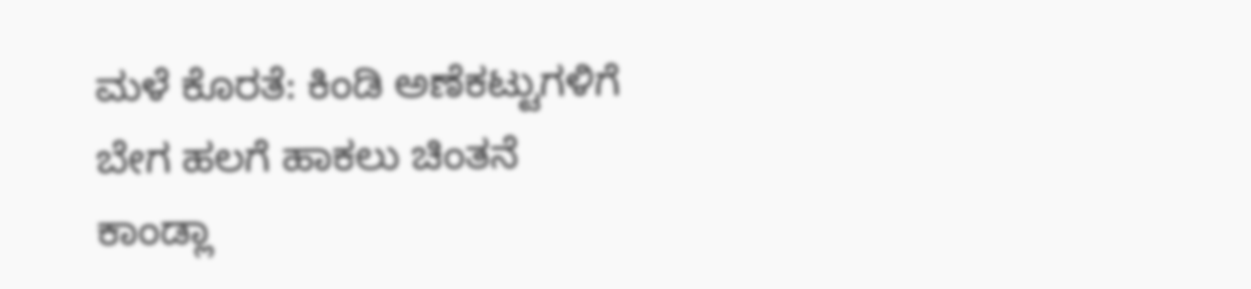ಮಳೆ ಕೊರತೆ: ಕಿಂಡಿ ಅಣೆಕಟ್ಟುಗಳಿಗೆ ಬೇಗ ಹಲಗೆ ಹಾಕಲು ಚಿಂತನೆ
ಕಾಂಡ್ಲಾ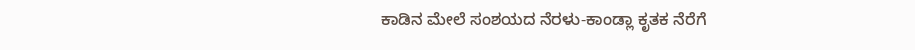ಕಾಡಿನ ಮೇಲೆ ಸಂಶಯದ ನೆರಳು-ಕಾಂಡ್ಲಾ ಕೃತಕ ನೆರೆಗೆ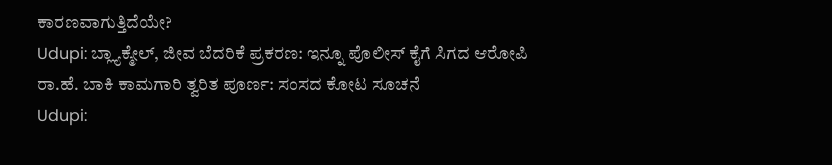ಕಾರಣವಾಗುತ್ತಿದೆಯೇ?
Udupi: ಬ್ಲ್ಯಾಕ್ಮೇಲ್, ಜೀವ ಬೆದರಿಕೆ ಪ್ರಕರಣ: ಇನ್ನೂ ಪೊಲೀಸ್ ಕೈಗೆ ಸಿಗದ ಆರೋಪಿ
ರಾ.ಹೆ. ಬಾಕಿ ಕಾಮಗಾರಿ ತ್ವರಿತ ಪೂರ್ಣ: ಸಂಸದ ಕೋಟ ಸೂಚನೆ
Udupi: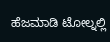ಹೆಜಮಾಡಿ ಟೋಲ್ನಲ್ಲಿ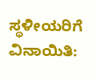ಸ್ಥಳೀಯರಿಗೆ ವಿನಾಯಿತಿ: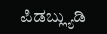ಪಿಡಬ್ಲ್ಯುಡಿ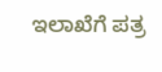ಇಲಾಖೆಗೆ ಪತ್ರ